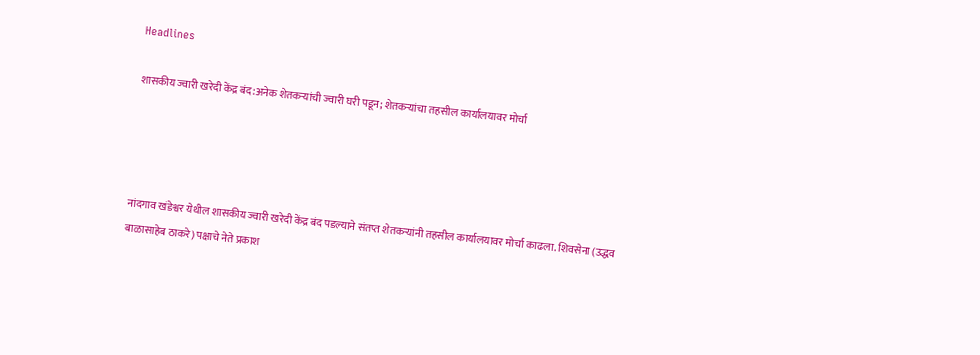Headlines

शासकीय ज्वारी खरेदी केंद्र बंद:अनेक शेतकऱ्यांची ज्वारी घरी पडून; शेतकऱ्यांचा तहसील कार्यालयावर मोर्चा




नांदगाव खंडेश्वर येथील शासकीय ज्वारी खरेदी केंद्र बंद पडल्याने संतप्त शेतकऱ्यांनी तहसील कार्यालयावर मोर्चा काढला. शिवसेना (उद्धव बाळासाहेब ठाकरे) पक्षाचे नेते प्रकाश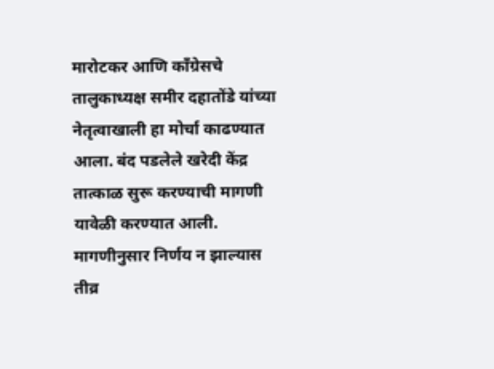मारोटकर आणि काँग्रेसचे तालुकाध्यक्ष समीर दहातोंडे यांच्या नेतृत्वाखाली हा मोर्चा काढण्यात आला. बंद पडलेले खरेदी केंद्र तात्काळ सुरू करण्याची मागणी यावेळी करण्यात आली. मागणीनुसार निर्णय न झाल्यास तीव्र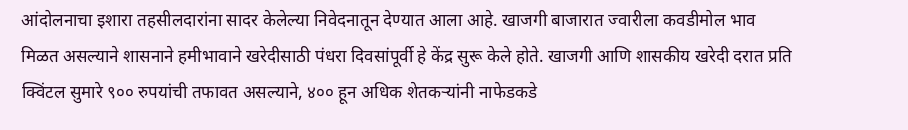आंदोलनाचा इशारा तहसीलदारांना सादर केलेल्या निवेदनातून देण्यात आला आहे. खाजगी बाजारात ज्वारीला कवडीमोल भाव मिळत असल्याने शासनाने हमीभावाने खरेदीसाठी पंधरा दिवसांपूर्वी हे केंद्र सुरू केले होते. खाजगी आणि शासकीय खरेदी दरात प्रति क्विंटल सुमारे ९०० रुपयांची तफावत असल्याने, ४०० हून अधिक शेतकऱ्यांनी नाफेडकडे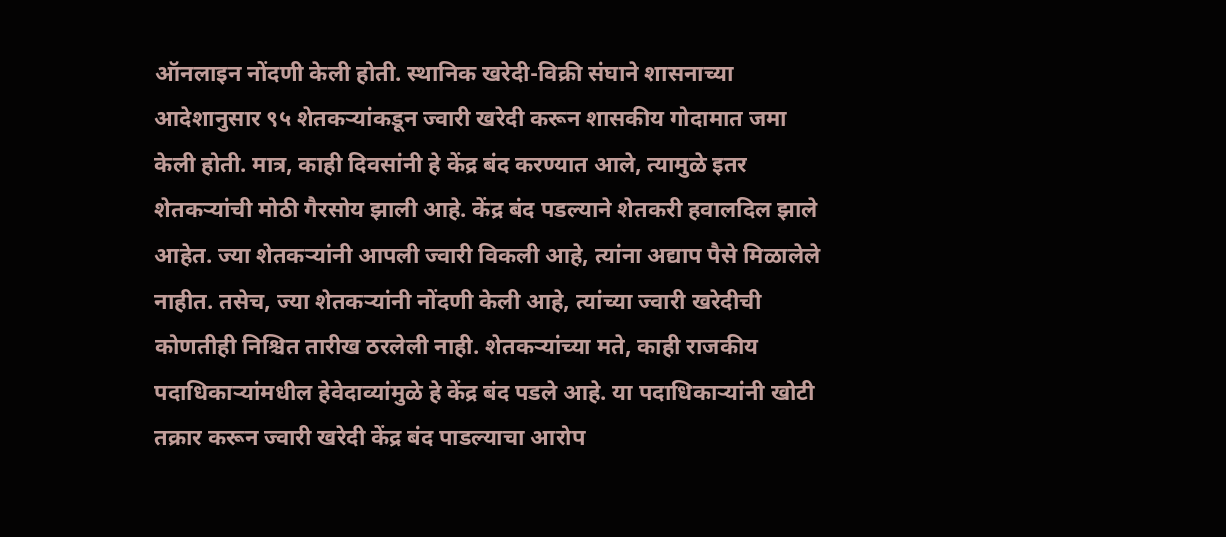ऑनलाइन नोंदणी केली होती. स्थानिक खरेदी-विक्री संघाने शासनाच्या आदेशानुसार ९५ शेतकऱ्यांकडून ज्वारी खरेदी करून शासकीय गोदामात जमा केली होती. मात्र, काही दिवसांनी हे केंद्र बंद करण्यात आले, त्यामुळे इतर शेतकऱ्यांची मोठी गैरसोय झाली आहे. केंद्र बंद पडल्याने शेतकरी हवालदिल झाले आहेत. ज्या शेतकऱ्यांनी आपली ज्वारी विकली आहे, त्यांना अद्याप पैसे मिळालेले नाहीत. तसेच, ज्या शेतकऱ्यांनी नोंदणी केली आहे, त्यांच्या ज्वारी खरेदीची कोणतीही निश्चित तारीख ठरलेली नाही. शेतकऱ्यांच्या मते, काही राजकीय पदाधिकाऱ्यांमधील हेवेदाव्यांमुळे हे केंद्र बंद पडले आहे. या पदाधिकाऱ्यांनी खोटी तक्रार करून ज्वारी खरेदी केंद्र बंद पाडल्याचा आरोप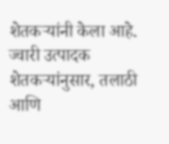शेतकऱ्यांनी केला आहे. ज्वारी उत्पादक शेतकऱ्यांनुसार, तलाठी आणि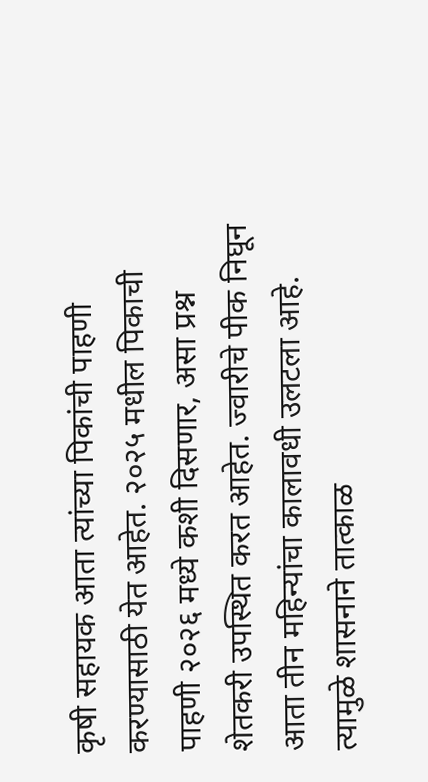कृषी सहायक आता त्यांच्या पिकांची पाहणी करण्यासाठी येत आहेत. २०२५ मधील पिकाची पाहणी २०२६ मध्ये कशी दिसणार, असा प्रश्न शेतकरी उपस्थित करत आहेत. ज्वारीचे पीक निघून आता तीन महिन्यांचा कालावधी उलटला आहे. त्यामुळे शासनाने तात्काळ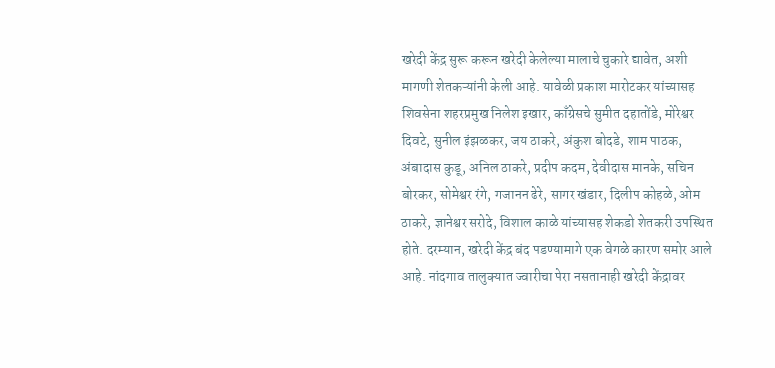खरेदी केंद्र सुरू करून खरेदी केलेल्या मालाचे चुकारे द्यावेत, अशी मागणी शेतकऱ्यांनी केली आहे. यावेळी प्रकाश मारोटकर यांच्यासह शिवसेना शहरप्रमुख निलेश इखार, काँग्रेसचे सुमीत दहातोंडे, मोरेश्वर दिवटे, सुनील इंझळकर, जय ठाकरे, अंकुश बोदडे, शाम पाठक, अंबादास कुडू, अनिल ठाकरे, प्रदीप कदम, देवीदास मानके, सचिन बोरकर, सोमेश्वर रंगे, गजानन ढेरे, सागर खंडार, दिलीप कोहळे, ओम ठाकरे, ज्ञानेश्वर सरोदे, विशाल काळे यांच्यासह शेकडो शेतकरी उपस्थित होते. दरम्यान, खरेदी केंद्र बंद पडण्यामागे एक वेगळे कारण समोर आले आहे. नांदगाव तालुक्यात ज्वारीचा पेरा नसतानाही खरेदी केंद्रावर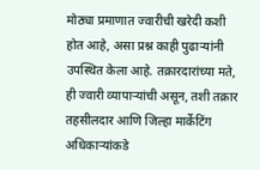मोठ्या प्रमाणात ज्वारीची खरेदी कशी होत आहे, असा प्रश्न काही पुढाऱ्यांनी उपस्थित केला आहे. तक्रारदारांच्या मते, ही ज्वारी व्यापाऱ्यांची असून, तशी तक्रार तहसीलदार आणि जिल्हा मार्केटिंग अधिकाऱ्यांकडे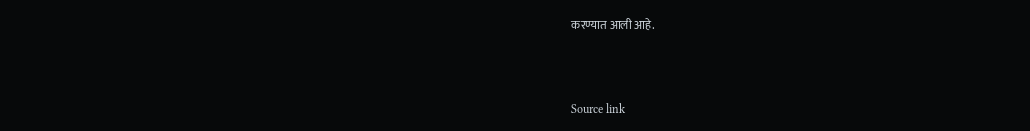करण्यात आली आहे.



Source link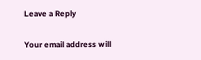Leave a Reply

Your email address will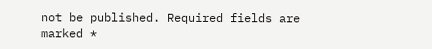not be published. Required fields are marked *